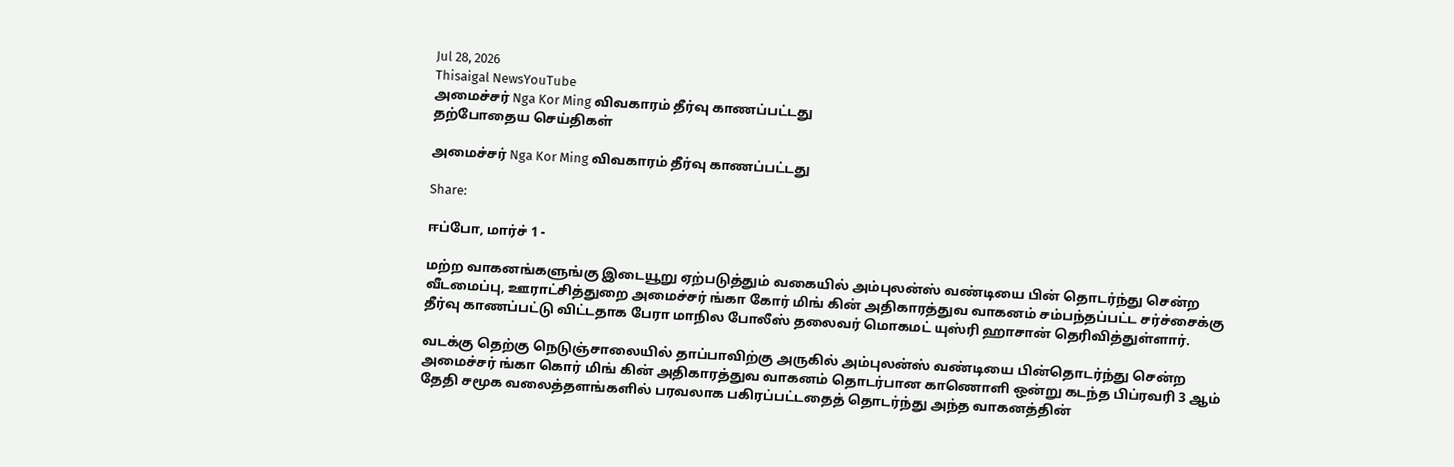Jul 28, 2026
Thisaigal NewsYouTube
அமைச்சர் Nga Kor Ming விவகாரம் தீர்வு காணப்பட்டது
தற்போதைய செய்திகள்

அமைச்சர் Nga Kor Ming விவகாரம் தீர்வு காணப்பட்டது

Share:

ஈப்போ, மார்ச் 1 -

மற்ற வாகனங்களுங்கு இடையூறு ஏற்படுத்தும் வகையில் அம்புலன்ஸ் வண்டியை பின் தொடர்ந்து சென்ற வீடமைப்பு, ஊராட்சித்துறை அமைச்சர் ங்கா கோர் மிங் கின் அதிகாரத்துவ வாகனம் சம்பந்தப்பட்ட சர்ச்சைக்கு தீர்வு காணப்பட்டு விட்டதாக பேரா மாநில போலீஸ் தலைவர் மொகமட் யுஸ்ரி ஹாசான் தெரிவித்துள்ளார்.

வடக்கு தெற்கு நெடுஞ்சாலையில் தாப்பாவிற்கு அருகில் அம்புலன்ஸ் வண்டியை பின்தொடர்ந்து சென்ற அமைச்சர் ங்கா கொர் மிங் கின் அதிகாரத்துவ வாகனம் தொடர்பான காணொளி ஒன்று கடந்த பிப்ரவரி 3 ஆம் தேதி சமூக வலைத்தளங்களில் பரவலாக பகிரப்பட்டதைத் தொடர்ந்து அந்த வாகனத்தின்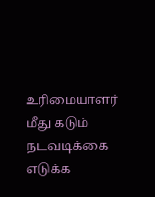உரிமையாளர் மீது கடும் நடவடிக்கை எடுக்க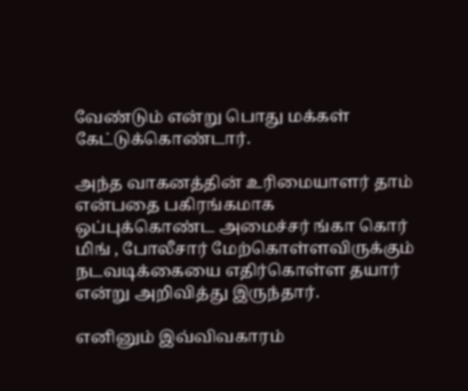வேண்டும் என்று பொது மக்கள் கேட்டுக்கொண்டார்.

அந்த வாகனத்தின் உரிமையாளர் தாம் என்பதை பகிரங்கமாக ஒப்புக்கொண்ட அமைச்சர் ங்கா கொர் மிங் , போலீசார் மேற்கொள்ளவிருக்கும் நடவடிக்கையை எதிர்கொள்ள தயார் என்று அறிவித்து இருந்தார்.

எனினும் இவ்விவகாரம்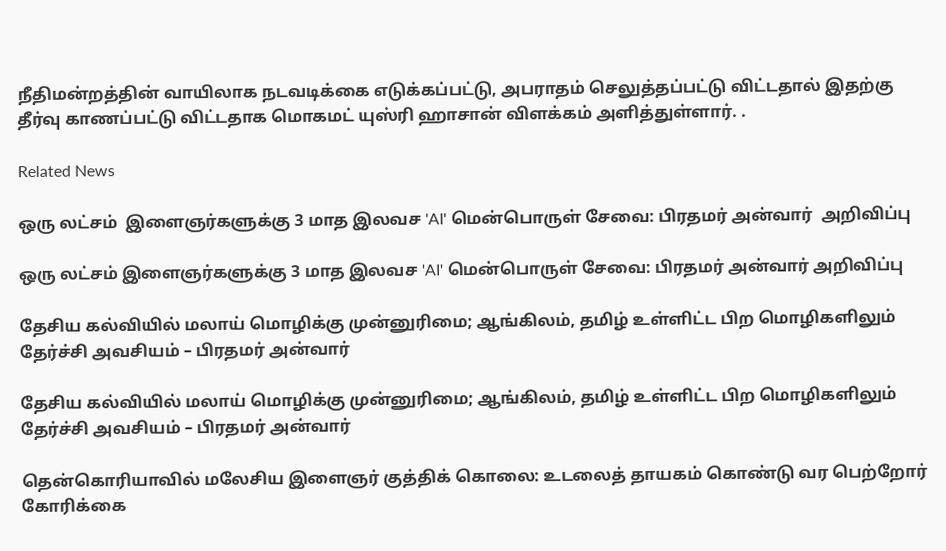நீதிமன்றத்தின் வாயிலாக நடவடிக்கை எடுக்கப்பட்டு, அபராதம் செலுத்தப்பட்டு விட்டதால் இதற்கு தீர்வு காணப்பட்டு விட்டதாக மொகமட் யுஸ்ரி ஹாசான் விளக்கம் அளித்துள்ளார். .

Related News

ஒரு லட்சம்  இளைஞர்களுக்கு 3 மாத இலவச 'AI' மென்பொருள் சேவை: பிரதமர் அன்வார்  அறிவிப்பு

ஒரு லட்சம் இளைஞர்களுக்கு 3 மாத இலவச 'AI' மென்பொருள் சேவை: பிரதமர் அன்வார் அறிவிப்பு

தேசிய கல்வியில் மலாய் மொழிக்கு முன்னுரிமை; ஆங்கிலம், தமிழ் உள்ளிட்ட பிற மொழிகளிலும் தேர்ச்சி அவசியம் – பிரதமர் அன்வார்

தேசிய கல்வியில் மலாய் மொழிக்கு முன்னுரிமை; ஆங்கிலம், தமிழ் உள்ளிட்ட பிற மொழிகளிலும் தேர்ச்சி அவசியம் – பிரதமர் அன்வார்

தென்கொரியாவில் மலேசிய இளைஞர் குத்திக் கொலை: உடலைத் தாயகம் கொண்டு வர பெற்றோர் கோரிக்கை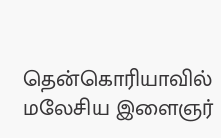தென்கொரியாவில் மலேசிய இளைஞர்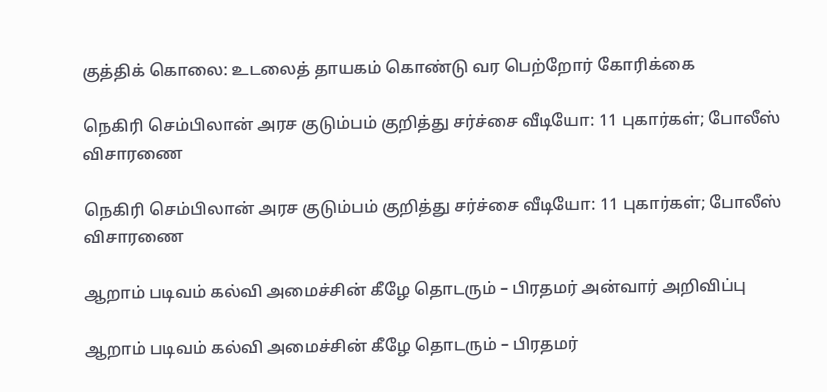குத்திக் கொலை: உடலைத் தாயகம் கொண்டு வர பெற்றோர் கோரிக்கை

நெகிரி செம்பிலான் அரச குடும்பம் குறித்து சர்ச்சை வீடியோ: 11 புகார்கள்; போலீஸ் விசாரணை

நெகிரி செம்பிலான் அரச குடும்பம் குறித்து சர்ச்சை வீடியோ: 11 புகார்கள்; போலீஸ் விசாரணை

ஆறாம் படிவம் கல்வி அமைச்சின் கீழே தொடரும் – பிரதமர் அன்வார் அறிவிப்பு

ஆறாம் படிவம் கல்வி அமைச்சின் கீழே தொடரும் – பிரதமர்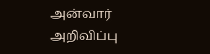அன்வார் அறிவிப்பு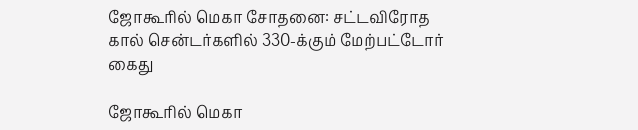ஜோகூரில் மெகா சோதனை: சட்டவிரோத கால் சென்டர்களில் 330-க்கும் மேற்பட்டோர் கைது

ஜோகூரில் மெகா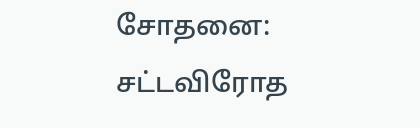சோதனை: சட்டவிரோத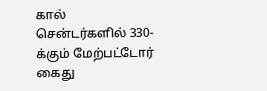கால் சென்டர்களில் 330-க்கும் மேற்பட்டோர் கைது